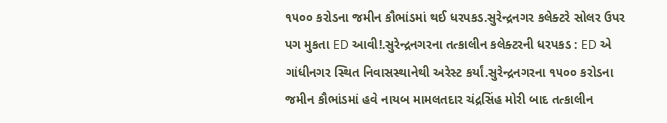૧૫૦૦ કરોડના જમીન કૌભાંડમાં થઈ ધરપકડ.સુરેન્દ્રનગર કલેક્ટરે સોલર ઉપર પગ મુકતા ED આવી!.સુરેન્દ્રનગરના તત્કાલીન કલેક્ટરની ધરપકડ : ED એ ગાંધીનગર સ્થિત નિવાસસ્થાનેથી અરેસ્ટ કર્યાં.સુરેન્દ્રનગરના ૧૫૦૦ કરોડના જમીન કૌભાંડમાં હવે નાયબ મામલતદાર ચંદ્રસિંહ મોરી બાદ તત્કાલીન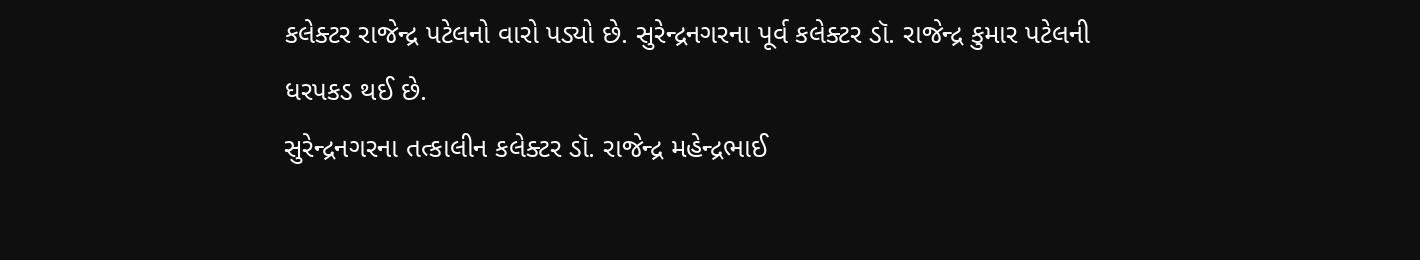કલેક્ટર રાજેન્દ્ર પટેલનો વારો પડ્યો છે. સુરેન્દ્રનગરના પૂર્વ કલેક્ટર ડૉ. રાજેન્દ્ર કુમાર પટેલની ધરપકડ થઈ છે.
સુરેન્દ્રનગરના તત્કાલીન કલેક્ટર ડૉ. રાજેન્દ્ર મહેન્દ્રભાઈ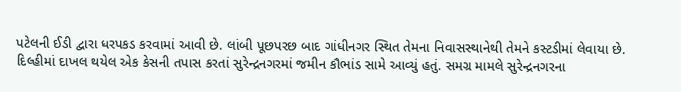પટેલની ઈડી દ્વારા ધરપકડ કરવામાં આવી છે. લાંબી પૂછપરછ બાદ ગાંધીનગર સ્થિત તેમના નિવાસસ્થાનેથી તેમને કસ્ટડીમાં લેવાયા છે.
દિલ્હીમાં દાખલ થયેલ એક કેસની તપાસ કરતાં સુરેન્દ્રનગરમાં જમીન કૌભાંડ સામે આવ્યું હતું. સમગ્ર મામલે સુરેન્દ્રનગરના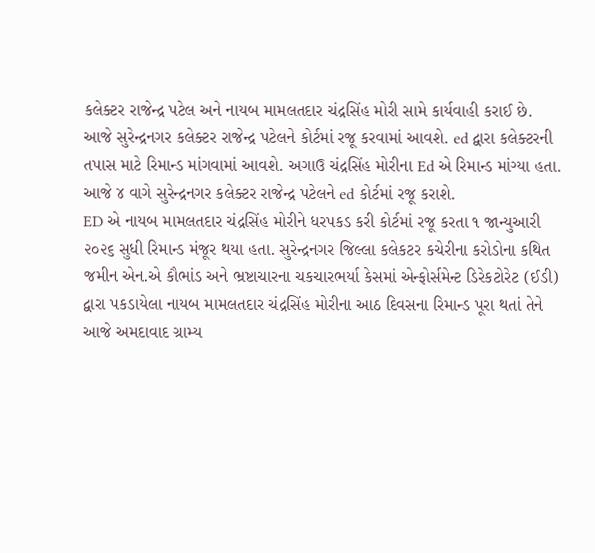કલેક્ટર રાજેન્દ્ર પટેલ અને નાયબ મામલતદાર ચંદ્રસિંહ મોરી સામે કાર્યવાહી કરાઈ છે.
આજે સુરેન્દ્રનગર કલેક્ટર રાજેન્દ્ર પટેલને કોર્ટમાં રજૂ કરવામાં આવશે. ed દ્વારા કલેક્ટરની તપાસ માટે રિમાન્ડ માંગવામાં આવશે. અગાઉ ચંદ્રસિંહ મોરીના Ed એ રિમાન્ડ માંગ્યા હતા. આજે ૪ વાગે સુરેન્દ્રનગર કલેક્ટર રાજેન્દ્ર પટેલને ed કોર્ટમાં રજૂ કરાશે.
ED એ નાયબ મામલતદાર ચંદ્રસિંહ મોરીને ધરપકડ કરી કોર્ટમાં રજૂ કરતા ૧ જાન્યુઆરી ૨૦૨૬ સુધી રિમાન્ડ મંજૂર થયા હતા. સુરેન્દ્રનગર જિલ્લા કલેકટર કચેરીના કરોડોના કથિત જમીન એન.એ કૌભાંડ અને ભ્રષ્ટાચારના ચકચારભર્યા કેસમાં એન્ફોર્સમેન્ટ ડિરેકટોરેટ (ઈડી) દ્વારા પકડાયેલા નાયબ મામલતદાર ચંદ્રસિંહ મોરીના આઠ દિવસના રિમાન્ડ પૂરા થતાં તેને આજે અમદાવાદ ગ્રામ્ય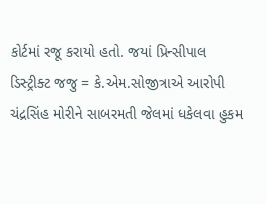કોર્ટમાં રજૂ કરાયો હતો. જયાં પ્રિન્સીપાલ ડિસ્ટ્રીક્ટ જજુ = કે.એમ.સોજીત્રાએ આરોપી ચંદ્રસિંહ મોરીને સાબરમતી જેલમાં ધકેલવા હુકમ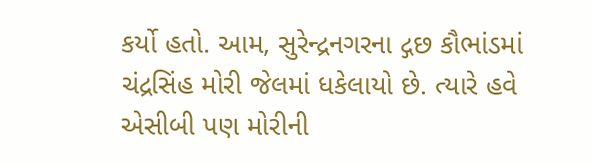કર્યો હતો. આમ, સુરેન્દ્રનગરના દ્ગછ કૌભાંડમાં ચંદ્રસિંહ મોરી જેલમાં ધકેલાયો છે. ત્યારે હવે એસીબી પણ મોરીની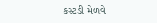કસ્ટડી મેળવે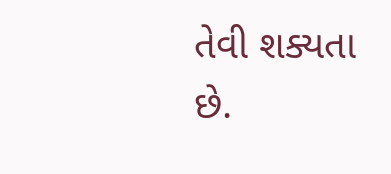તેવી શક્યતા છે.